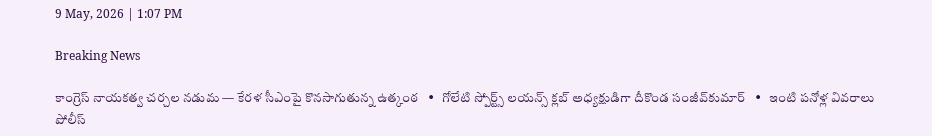9 May, 2026 | 1:07 PM

Breaking News

కాంగ్రెస్ నాయకత్వ చర్చల నడుమ — కేరళ సీఎంపై కొనసాగుతున్న ఉత్కంఠ   •   గోలేటి స్పోర్ట్స్ లయన్స్ క్లబ్ అధ్యక్షుడిగా దీకొండ సంజీవ్‌కుమార్   •   ఇంటి పనోళ్ల వివరాలు పోలీస్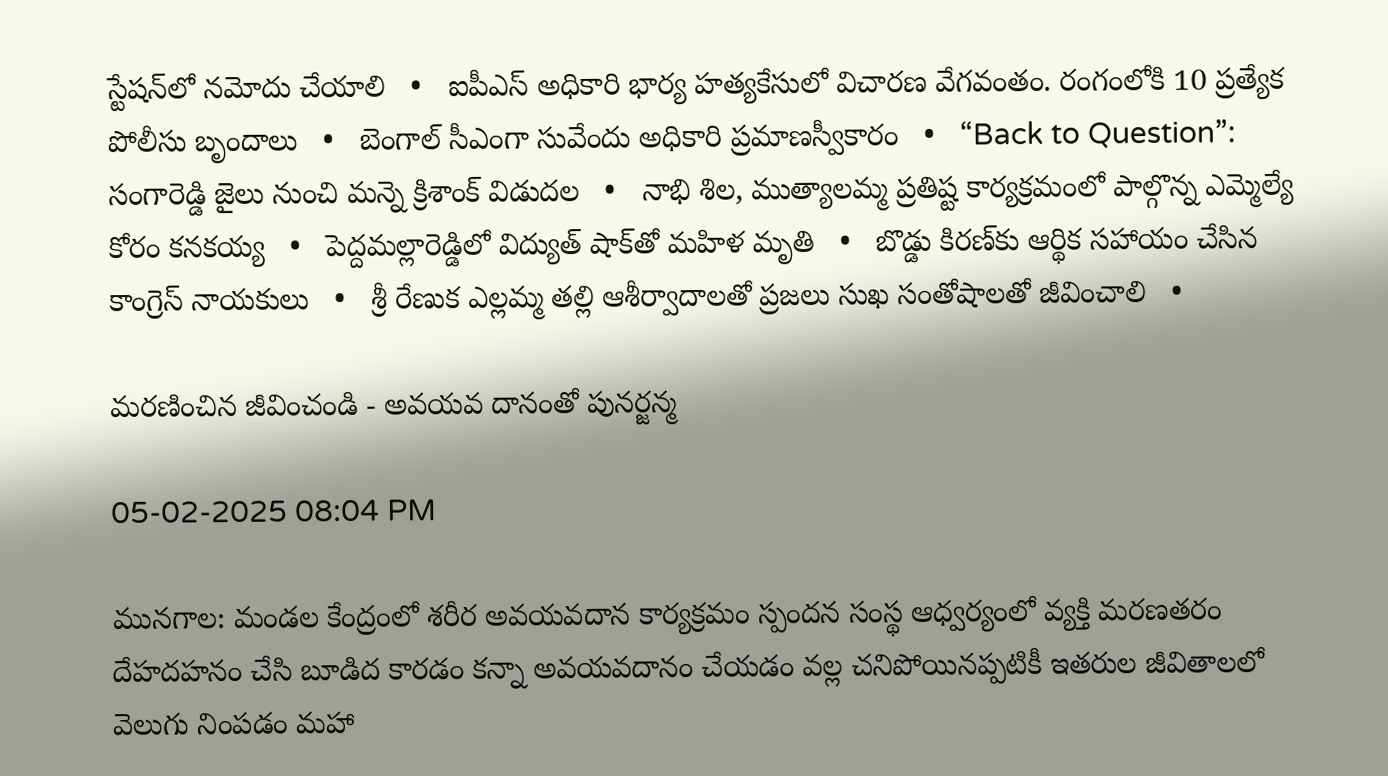స్టేషన్‌లో నమోదు చేయాలి   •   ఐపీఎస్ అధికారి భార్య హత్యకేసులో విచారణ వేగవంతం. రంగంలోకి 10 ప్రత్యేక పోలీసు బృందాలు   •   బెంగాల్‌ సీఎంగా సువేందు అధికారి ప్రమాణస్వీకారం   •   “Back to Question”: సంగారెడ్డి జైలు నుంచి మన్నె క్రిశాంక్ విడుదల   •   నాభి శిల, ముత్యాలమ్మ ప్రతిష్ట కార్యక్రమంలో పాల్గొన్న ఎమ్మెల్యే కోరం కనకయ్య   •   పెద్దమల్లారెడ్డిలో విద్యుత్ షాక్‌తో మహిళ మృతి   •   బొడ్డు కిరణ్‌కు ఆర్థిక సహాయం చేసిన కాంగ్రెస్ నాయకులు   •   శ్రీ రేణుక ఎల్లమ్మ తల్లి ఆశీర్వాదాలతో ప్రజలు సుఖ సంతోషాలతో జీవించాలి   •

మరణించిన జీవించండి - అవయవ దానంతో పునర్జన్మ

05-02-2025 08:04 PM

మునగాల: మండల కేంద్రంలో శరీర అవయవదాన కార్యక్రమం స్పందన సంస్థ ఆధ్వర్యంలో వ్యక్తి మరణతరం దేహదహనం చేసి బూడిద కారడం కన్నా అవయవదానం చేయడం వల్ల చనిపోయినప్పటికీ ఇతరుల జీవితాలలో వెలుగు నింపడం మహా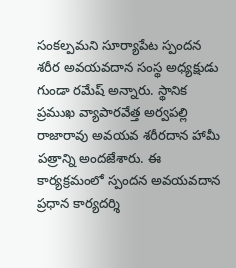సంకల్పమని సూర్యాపేట స్పందన శరీర అవయవదాన సంస్థ అధ్యక్షుడు గుండా రమేష్ అన్నారు. స్థానిక ప్రముఖ వ్యాపారవేత్త అర్వపల్లి రాజారావు అవయవ శరీరదాన హామీ పత్రాన్ని అందజేశారు. ఈ కార్యక్రమంలో స్పందన అవయవదాన ప్రధాన కార్యదర్శి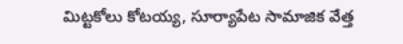మిట్టకోలు కోటయ్య, సూర్యాపేట సామాజిక వేత్త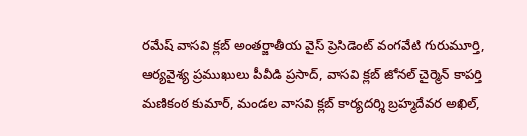రమేష్ వాసవి క్లబ్ అంతర్జాతీయ వైస్ ప్రెసిడెంట్ వంగవేటి గురుమూర్తి, ఆర్యవైశ్య ప్రముఖులు పీవీడి ప్రసాద్, వాసవి క్లబ్ జోనల్ చైర్మెన్ కాపర్తి మణికంఠ కుమార్, మండల వాసవి క్లబ్ కార్యదర్శి బ్రహ్మదేవర అఖిల్,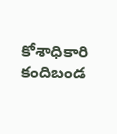కోశాధికారి కందిబండ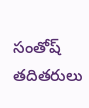సంతోష్ తదితరులు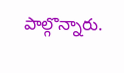పాల్గొన్నారు.